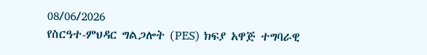08/06/2026
የስርዓተ-ምህዳር ግልጋሎት (PES) ክፍያ አዋጅ ተግባራዊ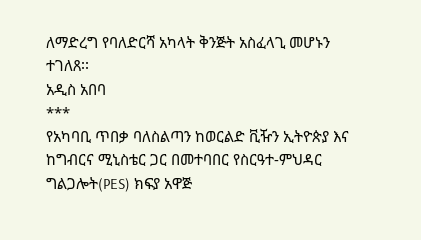ለማድረግ የባለድርሻ አካላት ቅንጅት አስፈላጊ መሆኑን ተገለጸ፡፡
አዲስ አበባ
***
የአካባቢ ጥበቃ ባለስልጣን ከወርልድ ቪዥን ኢትዮጵያ እና ከግብርና ሚኒስቴር ጋር በመተባበር የስርዓተ-ምህዳር ግልጋሎት(PES) ክፍያ አዋጅ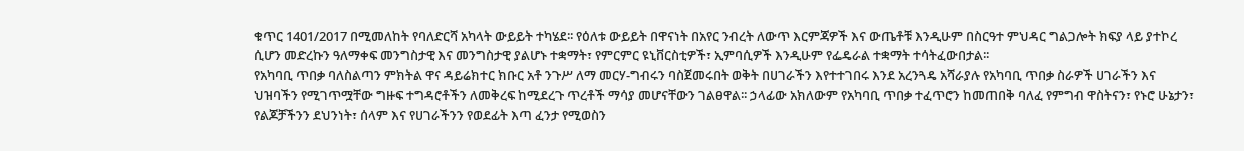ቁጥር 1401/2017 በሚመለከት የባለድርሻ አካላት ውይይት ተካሄደ፡፡ የዕለቱ ውይይት በዋናነት በአየር ንብረት ለውጥ እርምጃዎች እና ውጤቶቹ እንዲሁም በስርዓተ ምህዳር ግልጋሎት ክፍያ ላይ ያተኮረ ሲሆን መድረኩን ዓለማቀፍ መንግስታዊ እና መንግስታዊ ያልሆኑ ተቋማት፣ የምርምር ዩኒቨርስቲዎች፣ ኢምባሲዎች እንዲሁም የፌዴራል ተቋማት ተሳትፈውበታል፡፡
የአካባቢ ጥበቃ ባለስልጣን ምክትል ዋና ዳይሬክተር ክቡር አቶ ንጉሥ ለማ መርሃ-ግብሩን ባስጀመሩበት ወቅት በሀገራችን እየተተገበሩ እንደ አረንጓዴ አሻራያሉ የአካባቢ ጥበቃ ስራዎች ሀገራችን እና ህዝባችን የሚገጥሟቸው ግዙፍ ተግዳሮቶችን ለመቅረፍ ከሚደረጉ ጥረቶች ማሳያ መሆናቸውን ገልፀዋል፡፡ ኃላፊው አክለውም የአካባቢ ጥበቃ ተፈጥሮን ከመጠበቅ ባለፈ የምግብ ዋስትናን፣ የኑሮ ሁኔታን፣ የልጆቻችንን ደህንነት፣ ሰላም እና የሀገራችንን የወደፊት እጣ ፈንታ የሚወስን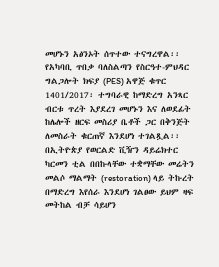መሆኑን አፅንኦት ሰጥተው ተናግረዋል፡፡
የአካባቢ ጥበቃ ባለስልጣን የስርዓተ-ምህዳር ግልጋሎት ክፍያ (PES) አዋጅ ቁጥር 1401/2017፡ ተግባራዊ ከማድረግ አንጻር ብርቱ ጥረት እያደረገ መሆኑን እና ለወደፊት ከሌሎች ዘርፍ መስሪያ ቤቶች ጋር በቅንጅት ለመስራት ቁርጠኛ እንደሆነ ተገልጿል፡፡
በኢትዮጵያ የወርልድ ቪዥን ዳይሬክተር ካርመን ቲል በበኩላቸው ተቋማቸው መሬትን መልሶ ማልማት (restoration) ላይ ትኩረት በማድረግ እየሰራ እንደሆነ ገልፀው ይህም ዛፍ መትከል ብቻ ሳይሆን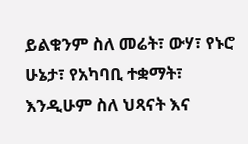ይልቁንም ስለ መሬት፣ ውሃ፣ የኑሮ ሁኔታ፣ የአካባቢ ተቋማት፣ እንዲሁም ስለ ህጻናት እና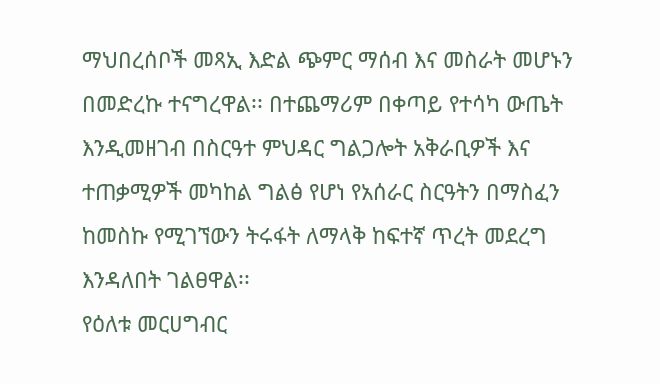ማህበረሰቦች መጻኢ እድል ጭምር ማሰብ እና መስራት መሆኑን በመድረኩ ተናግረዋል፡፡ በተጨማሪም በቀጣይ የተሳካ ውጤት እንዲመዘገብ በስርዓተ ምህዳር ግልጋሎት አቅራቢዎች እና ተጠቃሚዎች መካከል ግልፅ የሆነ የአሰራር ስርዓትን በማስፈን ከመስኩ የሚገኘውን ትሩፋት ለማላቅ ከፍተኛ ጥረት መደረግ እንዳለበት ገልፀዋል፡፡
የዕለቱ መርሀግብር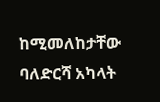ከሚመለከታቸው ባለድርሻ አካላት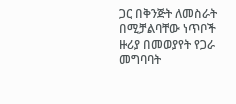ጋር በቅንጅት ለመስራት በሚቻልባቸው ነጥቦች ዙሪያ በመወያየት የጋራ መግባባት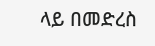ላይ በመድረስ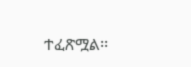ተፈጽሟል፡፡